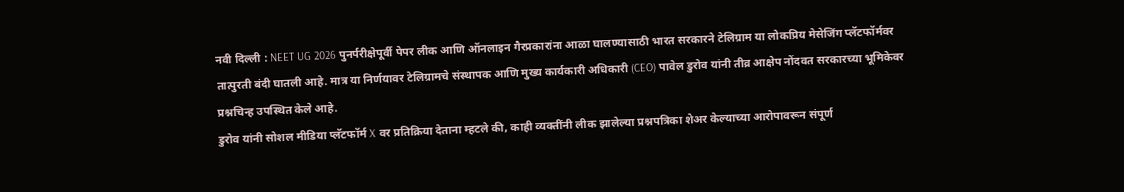नवी दिल्ली : NEET UG 2026 पुनर्परीक्षेपूर्वी पेपर लीक आणि ऑनलाइन गैरप्रकारांना आळा घालण्यासाठी भारत सरकारने टेलिग्राम या लोकप्रिय मेसेजिंग प्लॅटफॉर्मवर तात्पुरती बंदी घातली आहे. मात्र या निर्णयावर टेलिग्रामचे संस्थापक आणि मुख्य कार्यकारी अधिकारी (CEO) पावेल डुरोव यांनी तीव्र आक्षेप नोंदवत सरकारच्या भूमिकेवर प्रश्नचिन्ह उपस्थित केले आहे.
डुरोव यांनी सोशल मीडिया प्लॅटफॉर्म X वर प्रतिक्रिया देताना म्हटले की, काही व्यक्तींनी लीक झालेल्या प्रश्नपत्रिका शेअर केल्याच्या आरोपावरून संपूर्ण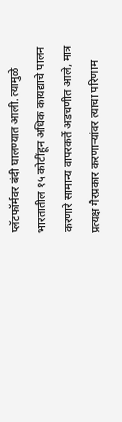प्लॅटफॉर्मवर बंदी घालण्यात आली. त्यामुळे भारतातील १५ कोटींहून अधिक कायद्याचे पालन करणारे सामान्य वापरकर्ते अडचणीत आले, मात्र प्रत्यक्ष गैरप्रकार करणाऱ्यांवर त्याचा परिणाम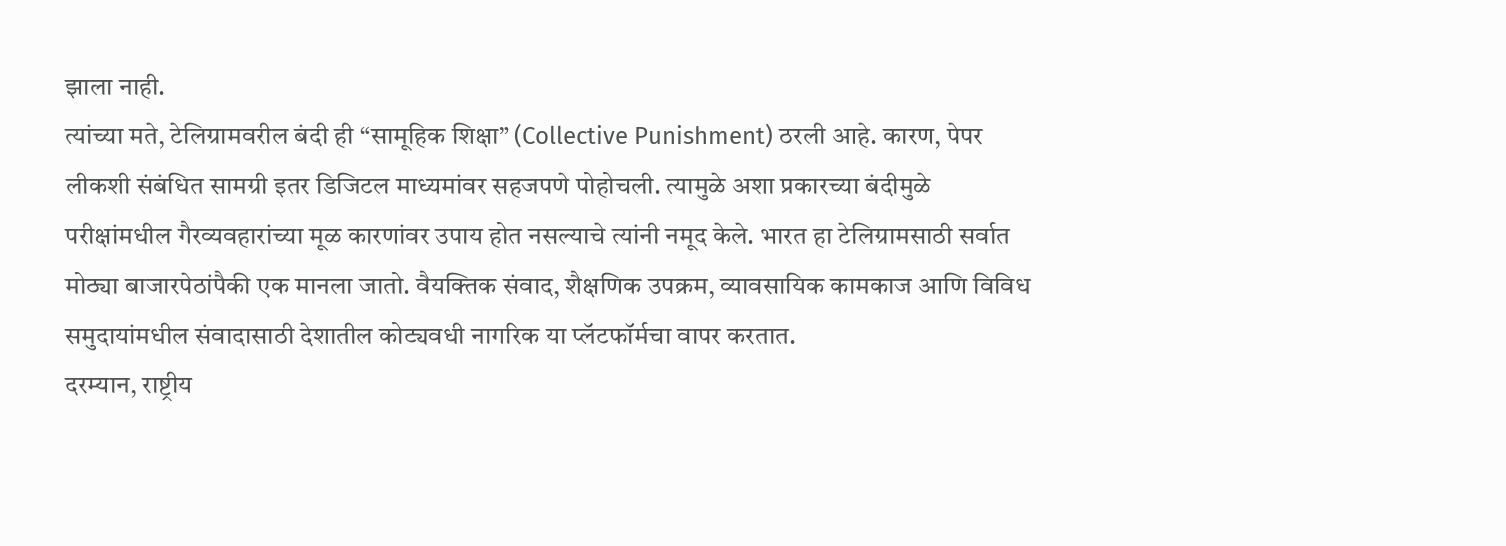झाला नाही.
त्यांच्या मते, टेलिग्रामवरील बंदी ही “सामूहिक शिक्षा” (Collective Punishment) ठरली आहे. कारण, पेपर लीकशी संबंधित सामग्री इतर डिजिटल माध्यमांवर सहजपणे पोहोचली. त्यामुळे अशा प्रकारच्या बंदीमुळे परीक्षांमधील गैरव्यवहारांच्या मूळ कारणांवर उपाय होत नसल्याचे त्यांनी नमूद केले. भारत हा टेलिग्रामसाठी सर्वात मोठ्या बाजारपेठांपैकी एक मानला जातो. वैयक्तिक संवाद, शैक्षणिक उपक्रम, व्यावसायिक कामकाज आणि विविध समुदायांमधील संवादासाठी देशातील कोट्यवधी नागरिक या प्लॅटफॉर्मचा वापर करतात.
दरम्यान, राष्ट्रीय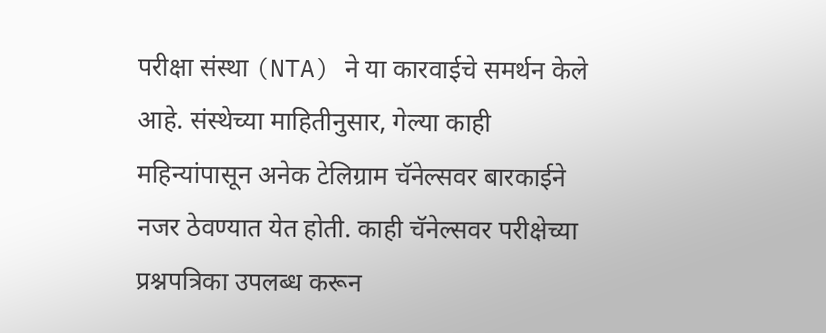परीक्षा संस्था (NTA) ने या कारवाईचे समर्थन केले आहे. संस्थेच्या माहितीनुसार, गेल्या काही महिन्यांपासून अनेक टेलिग्राम चॅनेल्सवर बारकाईने नजर ठेवण्यात येत होती. काही चॅनेल्सवर परीक्षेच्या प्रश्नपत्रिका उपलब्ध करून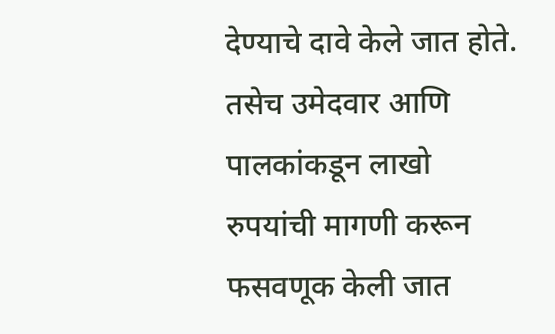देण्याचे दावे केले जात होते. तसेच उमेदवार आणि पालकांकडून लाखो रुपयांची मागणी करून फसवणूक केली जात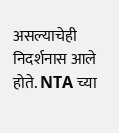असल्याचेही निदर्शनास आले होते. NTA च्या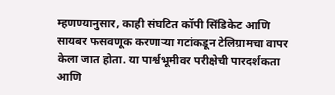म्हणण्यानुसार, काही संघटित कॉपी सिंडिकेट आणि सायबर फसवणूक करणाऱ्या गटांकडून टेलिग्रामचा वापर केला जात होता. या पार्श्वभूमीवर परीक्षेची पारदर्शकता आणि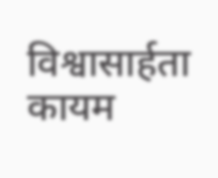विश्वासार्हता कायम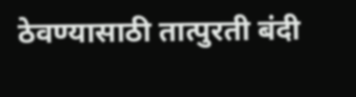ठेवण्यासाठी तात्पुरती बंदी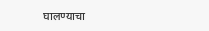घालण्याचा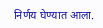निर्णय घेण्यात आला.